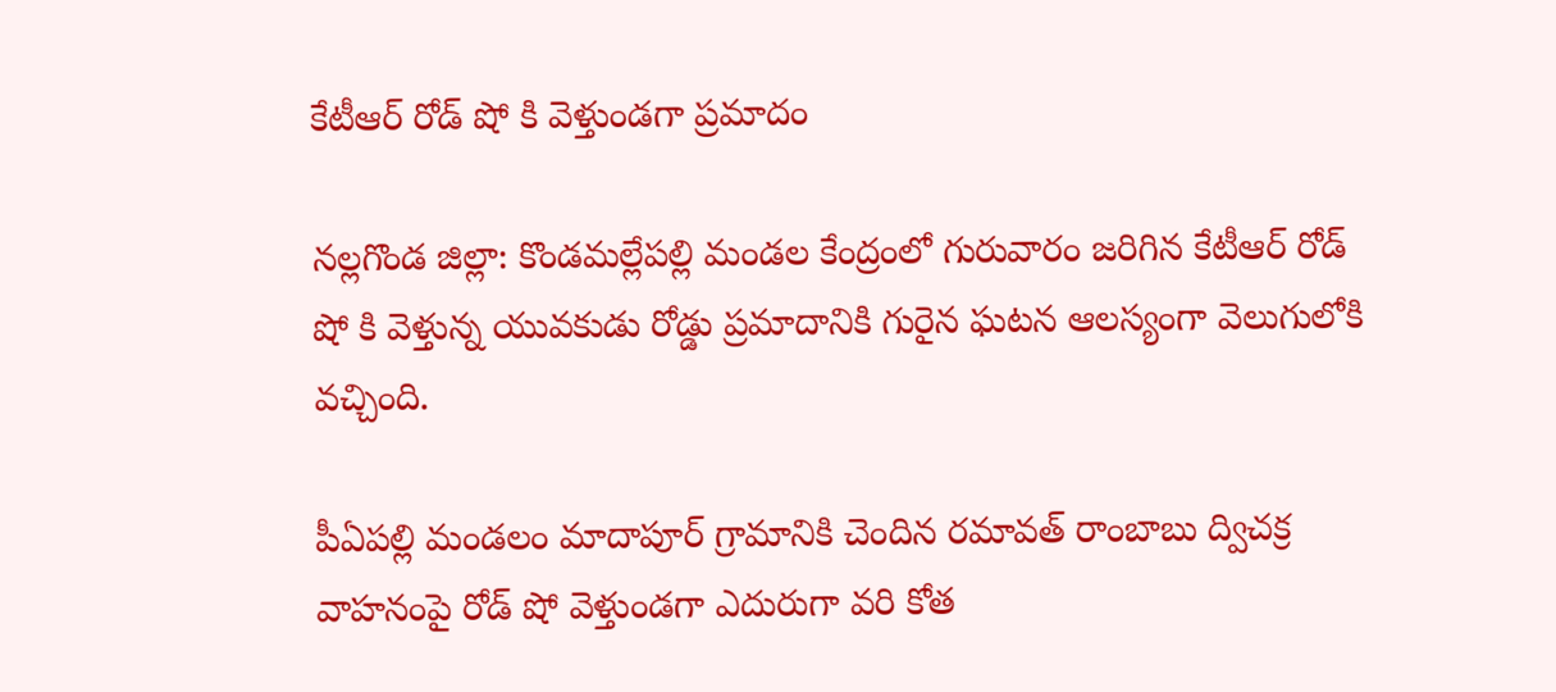కేటీఆర్ రోడ్ షో కి వెళ్తుండగా ప్రమాదం

నల్లగొండ జిల్లా: కొండమల్లేపల్లి మండల కేంద్రంలో గురువారం జరిగిన కేటీఆర్ రోడ్ షో కి వెళ్తున్న యువకుడు రోడ్డు ప్రమాదానికి గురైన ఘటన ఆలస్యంగా వెలుగులోకి వచ్చింది.

పీఏపల్లి మండలం మాదాపూర్ గ్రామానికి చెందిన రమావత్ రాంబాబు ద్విచక్ర వాహనంపై రోడ్ షో వెళ్తుండగా ఎదురుగా వరి కోత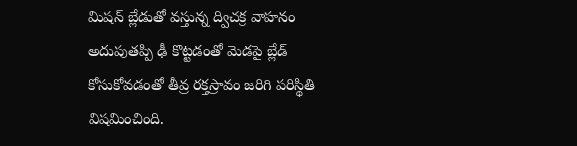మిషన్ బ్లేడుతో వస్తున్న ద్విచక్ర వాహనం అదుపుతప్పి ఢీ కొట్టడంతో మెడపై బ్లేడ్ కోసుకోవడంతో తీవ్ర రక్తస్రావం జరిగి పరిస్థితి విషమించింది.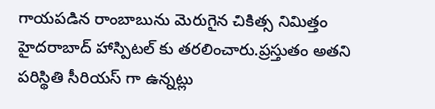గాయపడిన రాంబాబును మెరుగైన చికిత్స నిమిత్తం హైదరాబాద్ హాస్పిటల్ కు తరలించారు.ప్రస్తుతం అతని పరిస్థితి సీరియస్ గా ఉన్నట్లు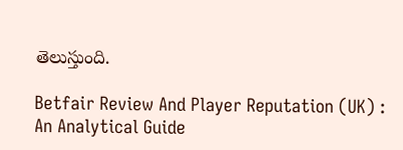తెలుస్తుంది.

Betfair Review And Player Reputation (UK) : An Analytical Guide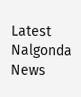Latest Nalgonda News